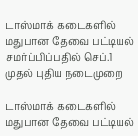டாஸ்மாக் கடைகளில் மதுபான தேவை பட்டியல் சமர்ப்பிப்பதில் செப்.1 முதல் புதிய நடைமுறை

டாஸ்மாக் கடைகளில் மதுபான தேவை பட்டியல்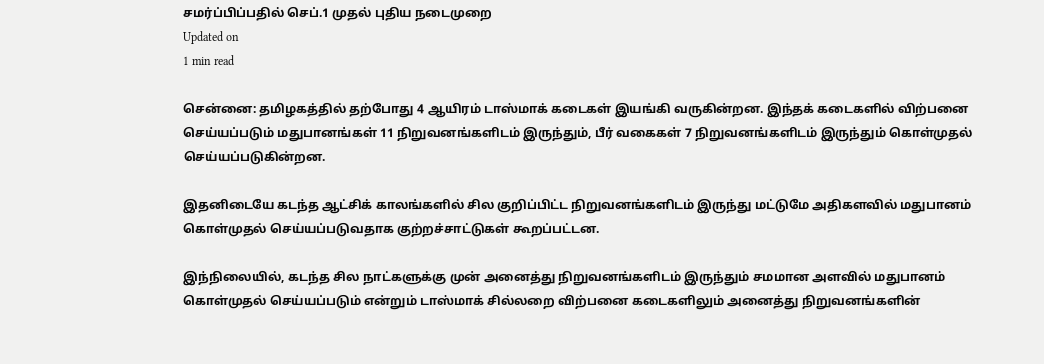சமர்ப்பிப்பதில் செப்.1 முதல் புதிய நடைமுறை
Updated on
1 min read

சென்னை: தமிழகத்தில் தற்போது 4 ஆயிரம் டாஸ்மாக் கடைகள் இயங்கி வருகின்றன. இந்தக் கடைகளில் விற்பனை செய்யப்படும் மதுபானங்கள் 11 நிறுவனங்களிடம் இருந்தும், பீர் வகைகள் 7 நிறுவனங்களிடம் இருந்தும் கொள்முதல் செய்யப்படுகின்றன.

இதனிடையே கடந்த ஆட்சிக் காலங்களில் சில குறிப்பிட்ட நிறுவனங்களிடம் இருந்து மட்டுமே அதிகளவில் மதுபானம் கொள்முதல் செய்யப்படுவதாக குற்றச்சாட்டுகள் கூறப்பட்டன.

இந்நிலையில், கடந்த சில நாட்களுக்கு முன் அனைத்து நிறுவனங்களிடம் இருந்தும் சமமான அளவில் மதுபானம் கொள்முதல் செய்யப்படும் என்றும் டாஸ்மாக் சில்லறை விற்பனை கடைகளிலும் அனைத்து நிறுவனங்களின்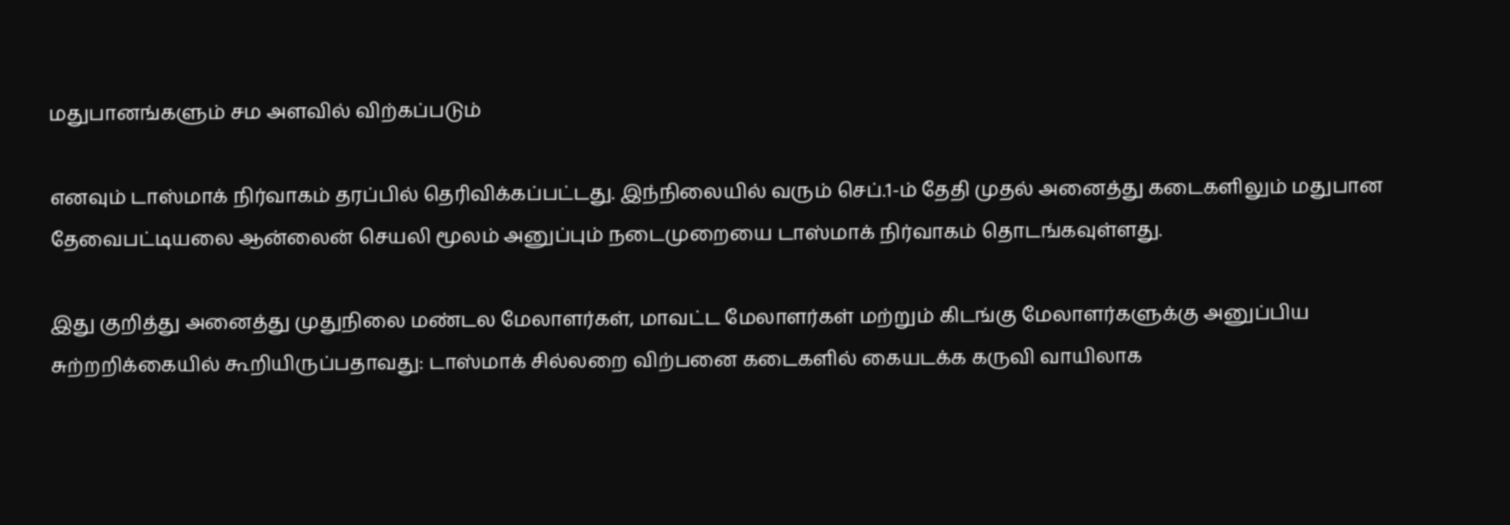மதுபானங்களும் சம அளவில் விற்கப்படும்

எனவும் டாஸ்மாக் நிர்வாகம் தரப்பில் தெரிவிக்கப்பட்டது. இந்நிலையில் வரும் செப்.1-ம் தேதி முதல் அனைத்து கடைகளிலும் மதுபான தேவைபட்டியலை ஆன்லைன் செயலி மூலம் அனுப்பும் நடைமுறையை டாஸ்மாக் நிர்வாகம் தொடங்கவுள்ளது.

இது குறித்து அனைத்து முதுநிலை மண்டல மேலாளர்கள், மாவட்ட மேலாளர்கள் மற்றும் கிடங்கு மேலாளர்களுக்கு அனுப்பிய சுற்றறிக்கையில் கூறியிருப்பதாவது: டாஸ்மாக் சில்லறை விற்பனை கடைகளில் கையடக்க கருவி வாயிலாக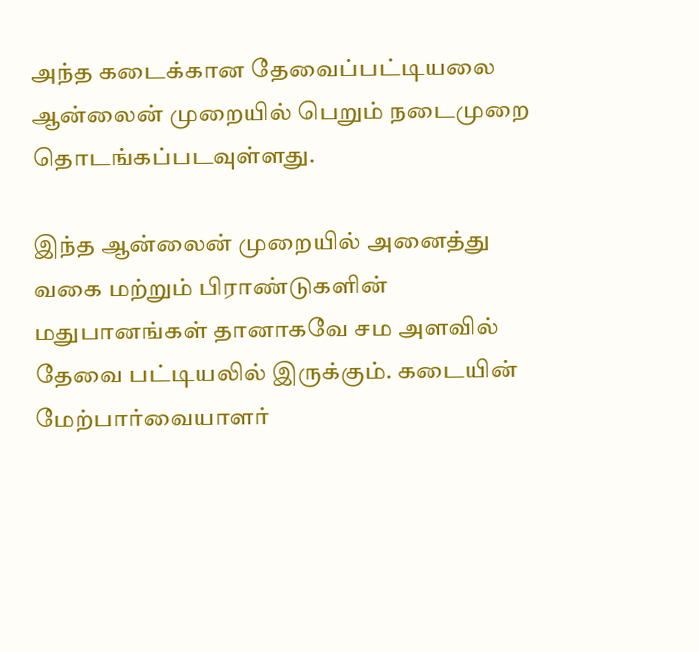அந்த கடைக்கான தேவைப்பட்டியலை ஆன்லைன் முறையில் பெறும் நடைமுறை தொடங்கப்படவுள்ளது.

இந்த ஆன்லைன் முறையில் அனைத்து வகை மற்றும் பிராண்டுகளின் மதுபானங்கள் தானாகவே சம அளவில் தேவை பட்டியலில் இருக்கும். கடையின் மேற்பார்வையாளர்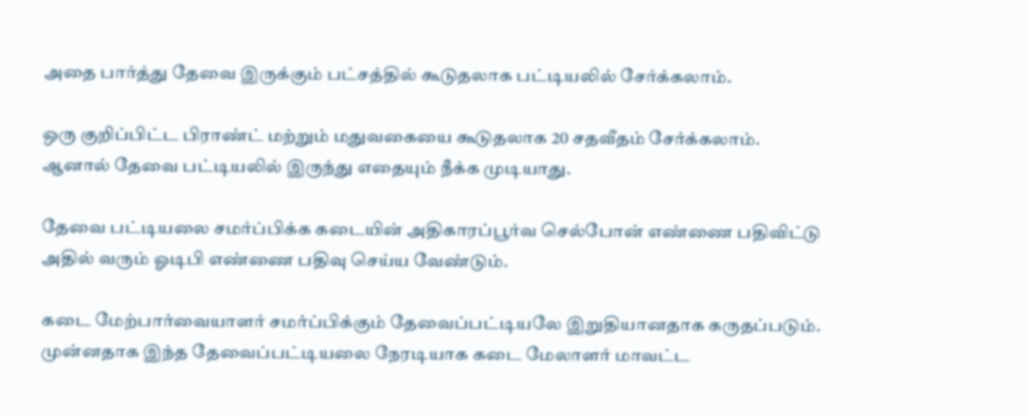அதை பார்த்து தேவை இருக்கும் பட்சத்தில் கூடுதலாக பட்டியலில் சேர்க்கலாம்.

ஒரு குறிப்பிட்ட பிராண்ட் மற்றும் மதுவகையை கூடுதலாக 20 சதவீதம் சேர்க்கலாம். ஆனால் தேவை பட்டியலில் இருந்து எதையும் நீக்க முடியாது.

தேவை பட்டியலை சமர்ப்பிக்க கடையின் அதிகாரப்பூர்வ செல்போன் எண்ணை பதிவிட்டு அதில் வரும் ஓடிபி எண்ணை பதிவு செய்ய வேண்டும்.

கடை மேற்பார்வையாளர் சமர்ப்பிக்கும் தேவைப்பட்டியலே இறுதியானதாக கருதப்படும். முன்னதாக இந்த தேவைப்பட்டியலை நேரடியாக கடை மேலாளர் மாவட்ட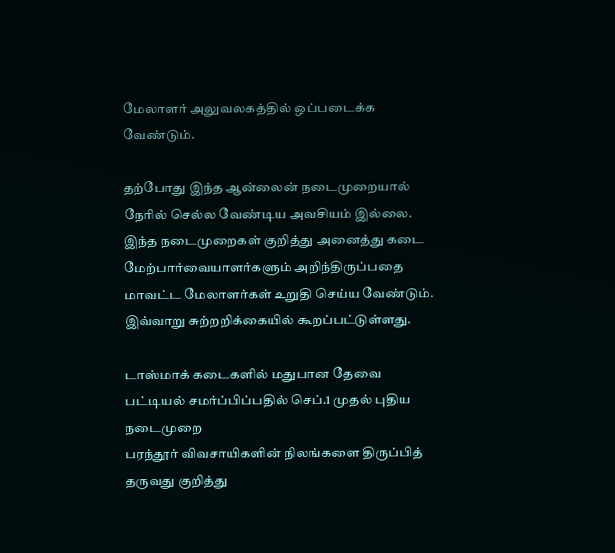மேலாளர் அலுவலகத்தில் ஒப்படைக்க வேண்டும்.

தற்போது இந்த ஆன்லைன் நடைமுறையால் நேரில் செல்ல வேண்டிய அவசியம் இல்லை. இந்த நடைமுறைகள் குறித்து அனைத்து கடை மேற்பார்வையாளர்களும் அறிந்திருப்பதை மாவட்ட மேலாளர்கள் உறுதி செய்ய வேண்டும். இவ்வாறு சுற்றறிக்கையில் கூறப்பட்டுள்ளது.

டாஸ்மாக் கடைகளில் மதுபான தேவை பட்டியல் சமர்ப்பிப்பதில் செப்.1 முதல் புதிய நடைமுறை
பரந்தூர் விவசாயிகளின் நிலங்களை திருப்பித் தருவது குறித்து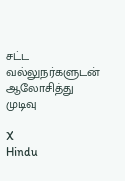சட்ட வல்லுநர்களுடன் ஆலோசித்து முடிவு

X
Hindu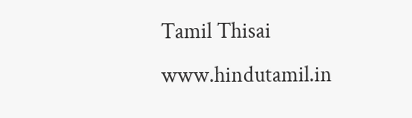Tamil Thisai
www.hindutamil.in